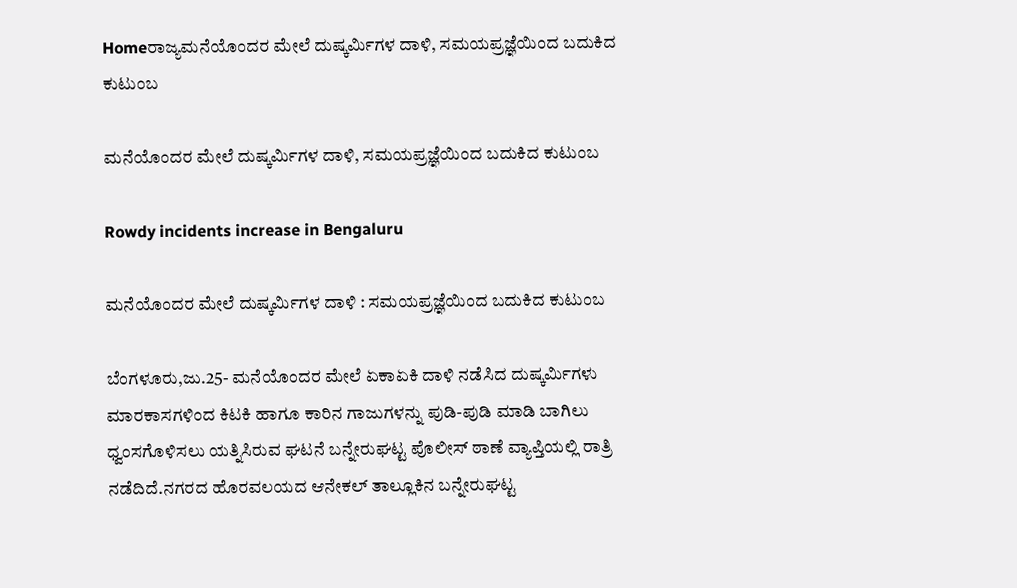Homeರಾಜ್ಯಮನೆಯೊಂದರ ಮೇಲೆ ದುಷ್ಕರ್ಮಿಗಳ ದಾಳಿ, ಸಮಯಪ್ರಜ್ಞೆಯಿಂದ ಬದುಕಿದ ಕುಟುಂಬ

ಮನೆಯೊಂದರ ಮೇಲೆ ದುಷ್ಕರ್ಮಿಗಳ ದಾಳಿ, ಸಮಯಪ್ರಜ್ಞೆಯಿಂದ ಬದುಕಿದ ಕುಟುಂಬ

Rowdy incidents increase in Bengaluru

ಮನೆಯೊಂದರ ಮೇಲೆ ದುಷ್ಕರ್ಮಿಗಳ ದಾಳಿ : ಸಮಯಪ್ರಜ್ಞೆಯಿಂದ ಬದುಕಿದ ಕುಟುಂಬ

ಬೆಂಗಳೂರು,ಜು.25- ಮನೆಯೊಂದರ ಮೇಲೆ ಏಕಾಏಕಿ ದಾಳಿ ನಡೆಸಿದ ದುಷ್ಕರ್ಮಿಗಳು ಮಾರಕಾಸಗಳಿಂದ ಕಿಟಕಿ ಹಾಗೂ ಕಾರಿನ ಗಾಜುಗಳನ್ನು ಪುಡಿ-ಪುಡಿ ಮಾಡಿ ಬಾಗಿಲು ಧ್ವಂಸಗೊಳಿಸಲು ಯತ್ನಿಸಿರುವ ಘಟನೆ ಬನ್ನೇರುಘಟ್ಟ ಪೊಲೀಸ್‌ ಠಾಣೆ ವ್ಯಾಪ್ತಿಯಲ್ಲಿ ರಾತ್ರಿ ನಡೆದಿದೆ.ನಗರದ ಹೊರವಲಯದ ಆನೇಕಲ್‌ ತಾಲ್ಲೂಕಿನ ಬನ್ನೇರುಘಟ್ಟ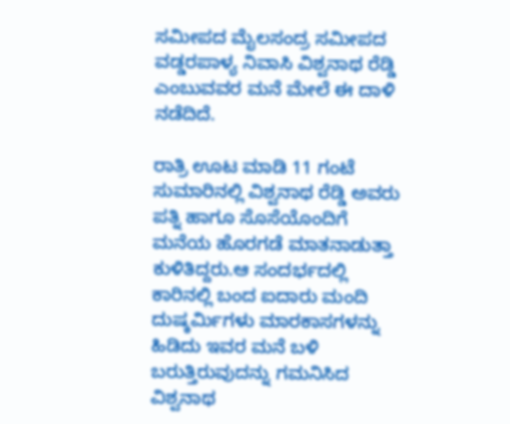ಸಮೀಪದ ಮೈಲಸಂದ್ರ ಸಮೀಪದ ವಡ್ಡರಪಾಳ್ಯ ನಿವಾಸಿ ವಿಶ್ವನಾಥ ರೆಡ್ಡಿ ಎಂಬುವವರ ಮನೆ ಮೇಲೆ ಈ ದಾಳಿ ನಡೆದಿದೆ.

ರಾತ್ರಿ ಊಟ ಮಾಡಿ 11 ಗಂಟೆ ಸುಮಾರಿನಲ್ಲಿ ವಿಶ್ವನಾಥ ರೆಡ್ಡಿ ಅವರು ಪತ್ನಿ ಹಾಗೂ ಸೊಸೆಯೊಂದಿಗೆ ಮನೆಯ ಹೊರಗಡೆ ಮಾತನಾಡುತ್ತಾ ಕುಳಿತಿದ್ದರು.ಆ ಸಂದರ್ಭದಲ್ಲಿ ಕಾರಿನಲ್ಲಿ ಬಂದ ಐದಾರು ಮಂದಿ ದುಷ್ಕರ್ಮಿಗಳು ಮಾರಕಾಸಗಳನ್ನು ಹಿಡಿದು ಇವರ ಮನೆ ಬಳಿ ಬರುತ್ತಿರುವುದನ್ನು ಗಮನಿಸಿದ ವಿಶ್ವನಾಥ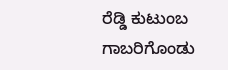ರೆಡ್ಡಿ ಕುಟುಂಬ ಗಾಬರಿಗೊಂಡು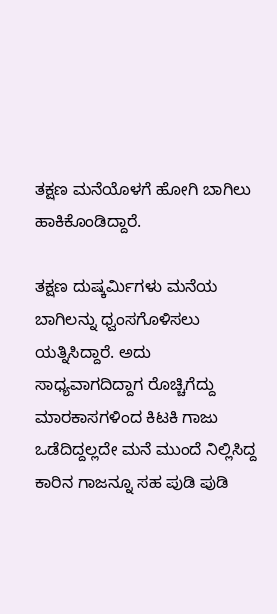ತಕ್ಷಣ ಮನೆಯೊಳಗೆ ಹೋಗಿ ಬಾಗಿಲು ಹಾಕಿಕೊಂಡಿದ್ದಾರೆ.

ತಕ್ಷಣ ದುಷ್ಕರ್ಮಿಗಳು ಮನೆಯ ಬಾಗಿಲನ್ನು ಧ್ವಂಸಗೊಳಿಸಲು ಯತ್ನಿಸಿದ್ದಾರೆ. ಅದು ಸಾಧ್ಯವಾಗದಿದ್ದಾಗ ರೊಚ್ಚಿಗೆದ್ದು ಮಾರಕಾಸಗಳಿಂದ ಕಿಟಕಿ ಗಾಜು ಒಡೆದಿದ್ದಲ್ಲದೇ ಮನೆ ಮುಂದೆ ನಿಲ್ಲಿಸಿದ್ದ ಕಾರಿನ ಗಾಜನ್ನೂ ಸಹ ಪುಡಿ ಪುಡಿ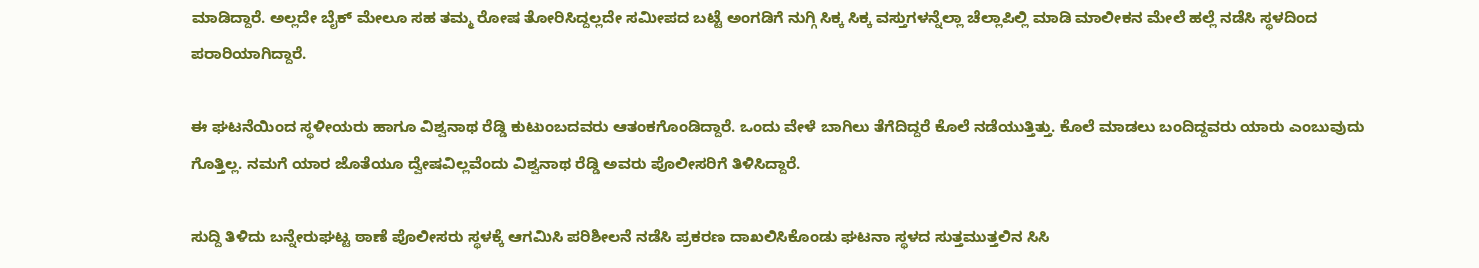ಮಾಡಿದ್ದಾರೆ. ಅಲ್ಲದೇ ಬೈಕ್‌ ಮೇಲೂ ಸಹ ತಮ್ಮ ರೋಷ ತೋರಿಸಿದ್ದಲ್ಲದೇ ಸಮೀಪದ ಬಟ್ಟೆ ಅಂಗಡಿಗೆ ನುಗ್ಗಿ ಸಿಕ್ಕ ಸಿಕ್ಕ ವಸ್ತುಗಳನ್ನೆಲ್ಲಾ ಚೆಲ್ಲಾಪಿಲ್ಲಿ ಮಾಡಿ ಮಾಲೀಕನ ಮೇಲೆ ಹಲ್ಲೆ ನಡೆಸಿ ಸ್ಥಳದಿಂದ ಪರಾರಿಯಾಗಿದ್ದಾರೆ.

ಈ ಘಟನೆಯಿಂದ ಸ್ಥಳೀಯರು ಹಾಗೂ ವಿಶ್ವನಾಥ ರೆಡ್ಡಿ ಕುಟುಂಬದವರು ಆತಂಕಗೊಂಡಿದ್ದಾರೆ. ಒಂದು ವೇಳೆ ಬಾಗಿಲು ತೆಗೆದಿದ್ದರೆ ಕೊಲೆ ನಡೆಯುತ್ತಿತ್ತು. ಕೊಲೆ ಮಾಡಲು ಬಂದಿದ್ದವರು ಯಾರು ಎಂಬುವುದು ಗೊತ್ತಿಲ್ಲ. ನಮಗೆ ಯಾರ ಜೊತೆಯೂ ದ್ವೇಷವಿಲ್ಲವೆಂದು ವಿಶ್ವನಾಥ ರೆಡ್ಡಿ ಅವರು ಪೊಲೀಸರಿಗೆ ತಿಳಿಸಿದ್ದಾರೆ.

ಸುದ್ದಿ ತಿಳಿದು ಬನ್ನೇರುಘಟ್ಟ ಠಾಣೆ ಪೊಲೀಸರು ಸ್ಥಳಕ್ಕೆ ಆಗಮಿಸಿ ಪರಿಶೀಲನೆ ನಡೆಸಿ ಪ್ರಕರಣ ದಾಖಲಿಸಿಕೊಂಡು ಘಟನಾ ಸ್ಥಳದ ಸುತ್ತಮುತ್ತಲಿನ ಸಿಸಿ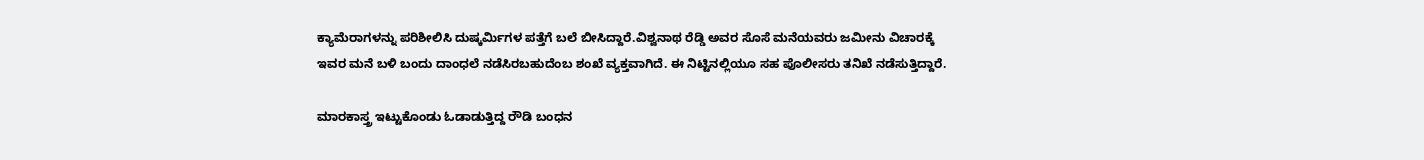ಕ್ಯಾಮೆರಾಗಳನ್ನು ಪರಿಶೀಲಿಸಿ ದುಷ್ಕರ್ಮಿಗಳ ಪತ್ತೆಗೆ ಬಲೆ ಬೀಸಿದ್ದಾರೆ.ವಿಶ್ವನಾಥ ರೆಡ್ಡಿ ಅವರ ಸೊಸೆ ಮನೆಯವರು ಜಮೀನು ವಿಚಾರಕ್ಕೆ ಇವರ ಮನೆ ಬಳಿ ಬಂದು ದಾಂಧಲೆ ನಡೆಸಿರಬಹುದೆಂಬ ಶಂಖೆ ವ್ಯಕ್ತವಾಗಿದೆ. ಈ ನಿಟ್ಟಿನಲ್ಲಿಯೂ ಸಹ ಪೊಲೀಸರು ತನಿಖೆ ನಡೆಸುತ್ತಿದ್ದಾರೆ.

ಮಾರಕಾಸ್ತ್ರ ಇಟ್ಟುಕೊಂಡು ಓಡಾಡುತ್ತಿದ್ದ ರೌಡಿ ಬಂಧನ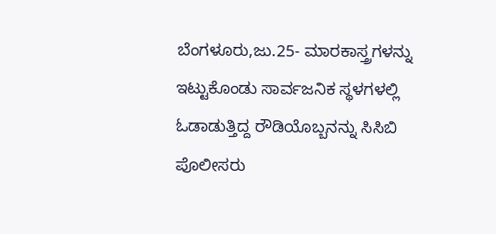ಬೆಂಗಳೂರು,ಜು.25- ಮಾರಕಾಸ್ತ್ರಗಳನ್ನು ಇಟ್ಟುಕೊಂಡು ಸಾರ್ವಜನಿಕ ಸ್ಥಳಗಳಲ್ಲಿ ಓಡಾಡುತ್ತಿದ್ದ ರೌಡಿಯೊಬ್ಬನನ್ನು ಸಿಸಿಬಿ ಪೊಲೀಸರು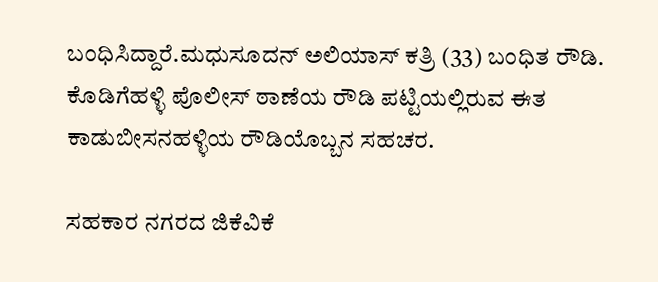ಬಂಧಿಸಿದ್ದಾರೆ.ಮಧುಸೂದನ್‌ ಅಲಿಯಾಸ್‌‍ ಕತ್ರಿ (33) ಬಂಧಿತ ರೌಡಿ. ಕೊಡಿಗೆಹಳ್ಳಿ ಪೊಲೀಸ್‌‍ ಠಾಣೆಯ ರೌಡಿ ಪಟ್ಟಿಯಲ್ಲಿರುವ ಈತ ಕಾಡುಬೀಸನಹಳ್ಳಿಯ ರೌಡಿಯೊಬ್ಬನ ಸಹಚರ.

ಸಹಕಾರ ನಗರದ ಜಿಕೆವಿಕೆ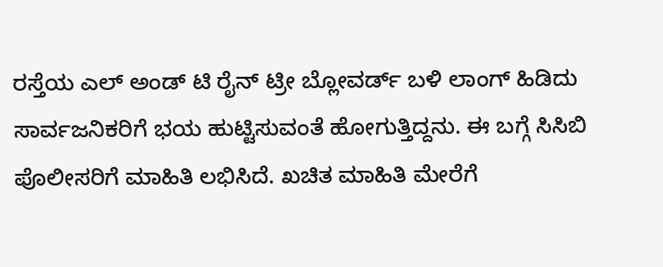ರಸ್ತೆಯ ಎಲ್‌ ಅಂಡ್‌ ಟಿ ರೈನ್‌ ಟ್ರೀ ಬ್ಲೋವರ್ಡ್‌ ಬಳಿ ಲಾಂಗ್‌ ಹಿಡಿದು ಸಾರ್ವಜನಿಕರಿಗೆ ಭಯ ಹುಟ್ಟಿಸುವಂತೆ ಹೋಗುತ್ತಿದ್ದನು. ಈ ಬಗ್ಗೆ ಸಿಸಿಬಿ ಪೊಲೀಸರಿಗೆ ಮಾಹಿತಿ ಲಭಿಸಿದೆ. ಖಚಿತ ಮಾಹಿತಿ ಮೇರೆಗೆ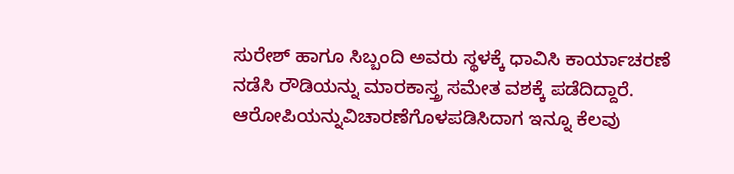ಸುರೇಶ್‌ ಹಾಗೂ ಸಿಬ್ಬಂದಿ ಅವರು ಸ್ಥಳಕ್ಕೆ ಧಾವಿಸಿ ಕಾರ್ಯಾಚರಣೆ ನಡೆಸಿ ರೌಡಿಯನ್ನು ಮಾರಕಾಸ್ತ್ರ ಸಮೇತ ವಶಕ್ಕೆ ಪಡೆದಿದ್ದಾರೆ.
ಆರೋಪಿಯನ್ನುವಿಚಾರಣೆಗೊಳಪಡಿಸಿದಾಗ ಇನ್ನೂ ಕೆಲವು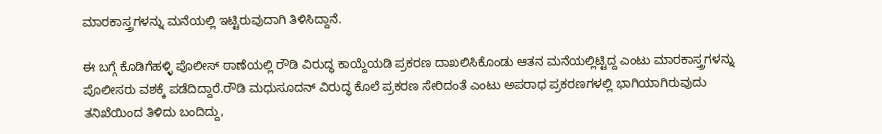ಮಾರಕಾಸ್ತ್ರಗಳನ್ನು ಮನೆಯಲ್ಲಿ ಇಟ್ಟಿರುವುದಾಗಿ ತಿಳಿಸಿದ್ದಾನೆ.

ಈ ಬಗ್ಗೆ ಕೊಡಿಗೆಹಳ್ಳಿ ಪೊಲೀಸ್‌‍ ಠಾಣೆಯಲ್ಲಿ ರೌಡಿ ವಿರುದ್ಧ ಕಾಯ್ದೆಯಡಿ ಪ್ರಕರಣ ದಾಖಲಿಸಿಕೊಂಡು ಆತನ ಮನೆಯಲ್ಲಿಟ್ಟಿದ್ದ ಎಂಟು ಮಾರಕಾಸ್ತ್ರಗಳನ್ನು ಪೊಲೀಸರು ವಶಕ್ಕೆ ಪಡೆದಿದ್ದಾರೆ.ರೌಡಿ ಮಧುಸೂದನ್‌ ವಿರುದ್ಧ ಕೊಲೆ ಪ್ರಕರಣ ಸೇರಿದಂತೆ ಎಂಟು ಅಪರಾಧ ಪ್ರಕರಣಗಳಲ್ಲಿ ಭಾಗಿಯಾಗಿರುವುದು ತನಿಖೆಯಿಂದ ತಿಳಿದು ಬಂದಿದ್ದು,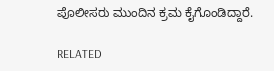ಪೊಲೀಸರು ಮುಂದಿನ ಕ್ರಮ ಕೈಗೊಂಡಿದ್ದಾರೆ.

RELATED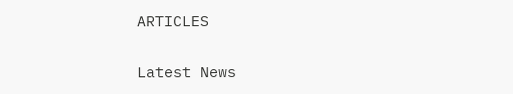ARTICLES

Latest News